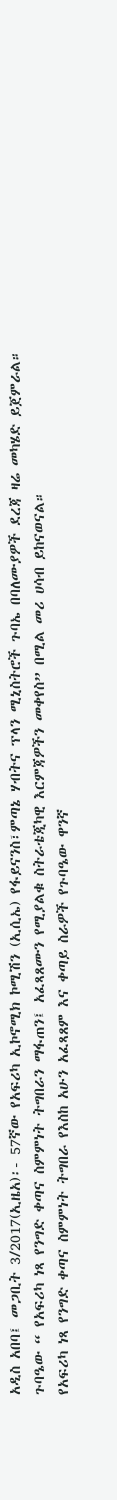አዲስ አበባ፤ መጋቢት 3/2017(ኢዜአ)፡- 57ኛው የአፍሪካ ኢኮኖሚክ ኮሚሽን (ኢሲኤ) የፋይናንስ፣ምጣኔ ሃብትና ፕላን ሚኒስትሮች ጉባኤ በባለሙያዎች ደረጃ ዛሬ መካሄድ ይጀምራል።
ጉባዔው “ የአፍሪካ ነጻ የንግድ ቀጣና ስምምነት ትግበራን ማፋጠን፤ አፈጻጸሙን የሚያልቁ ስትራቴጂካዊ እርምጃዎችን መቀየስ” በሚል መሪ ሀሳብ ይከናወናል።
የአፍሪካ ነጻ የንግድ ቀጣና ስምምነት ትግበራ የእስከ አሁን አፈጻጸም እና ቀጣይ ስራዎች የጉባዔው ዋንኛ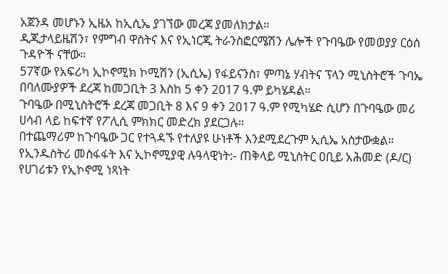አጀንዳ መሆኑን ኢዜአ ከኢሲኤ ያገኘው መረጃ ያመለክታል።
ዲጂታላይዜሽን፣ የምግብ ዋስትና እና የኢነርጂ ትራንስፎርሜሽን ሌሎች የጉባዔው የመወያያ ርዕሰ ጉዳዮች ናቸው።
57ኛው የአፍሪካ ኢኮኖሚክ ኮሚሽን (ኢሲኤ) የፋይናንስ፣ ምጣኔ ሃብትና ፕላን ሚኒስትሮች ጉባኤ በባለሙያዎች ደረጃ ከመጋቢት 3 እስከ 5 ቀን 2017 ዓ.ም ይካሄዳል።
ጉባዔው በሚኒስትሮች ደረጃ መጋቢት 8 እና 9 ቀን 2017 ዓ.ም የሚካሄድ ሲሆን በጉባዔው መሪ ሀሳብ ላይ ከፍተኛ የፖሊሲ ምክክር መድረክ ያደርጋሉ።
በተጨማሪም ከጉባዔው ጋር የተጓዳኙ የተለያዩ ሁነቶች እንደሚደረጉም ኢሲኤ አስታውቋል።
የኢንዱስትሪ መስፋፋት እና ኢኮኖሚያዊ ሉዓላዊነት:- ጠቅላይ ሚኒስትር ዐቢይ አሕመድ (ዶ/ር) የሀገሪቱን የኢኮኖሚ ነጻነት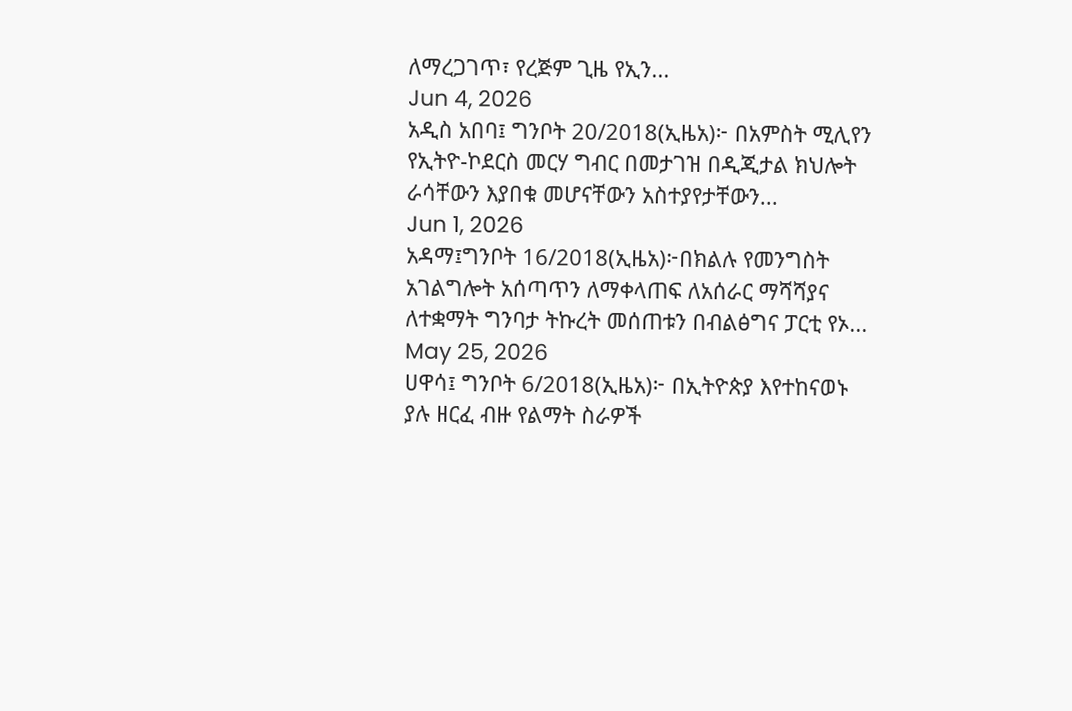ለማረጋገጥ፣ የረጅም ጊዜ የኢን...
Jun 4, 2026
አዲስ አበባ፤ ግንቦት 20/2018(ኢዜአ)፦ በአምስት ሚሊየን የኢትዮ-ኮደርስ መርሃ ግብር በመታገዝ በዲጂታል ክህሎት ራሳቸውን እያበቁ መሆናቸውን አስተያየታቸውን...
Jun 1, 2026
አዳማ፤ግንቦት 16/2018(ኢዜአ)፦በክልሉ የመንግስት አገልግሎት አሰጣጥን ለማቀላጠፍ ለአሰራር ማሻሻያና ለተቋማት ግንባታ ትኩረት መሰጠቱን በብልፅግና ፓርቲ የኦ...
May 25, 2026
ሀዋሳ፤ ግንቦት 6/2018(ኢዜአ)፦ በኢትዮጵያ እየተከናወኑ ያሉ ዘርፈ ብዙ የልማት ስራዎች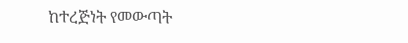ከተረጅነት የመውጣት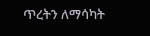ጥረትን ለማሳካት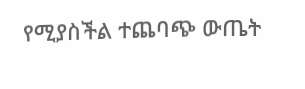የሚያስችል ተጨባጭ ውጤት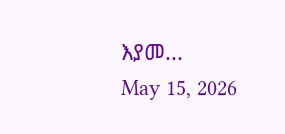እያመ...
May 15, 2026